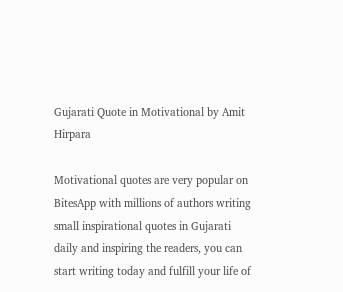Gujarati Quote in Motivational by Amit Hirpara

Motivational quotes are very popular on BitesApp with millions of authors writing small inspirational quotes in Gujarati daily and inspiring the readers, you can start writing today and fulfill your life of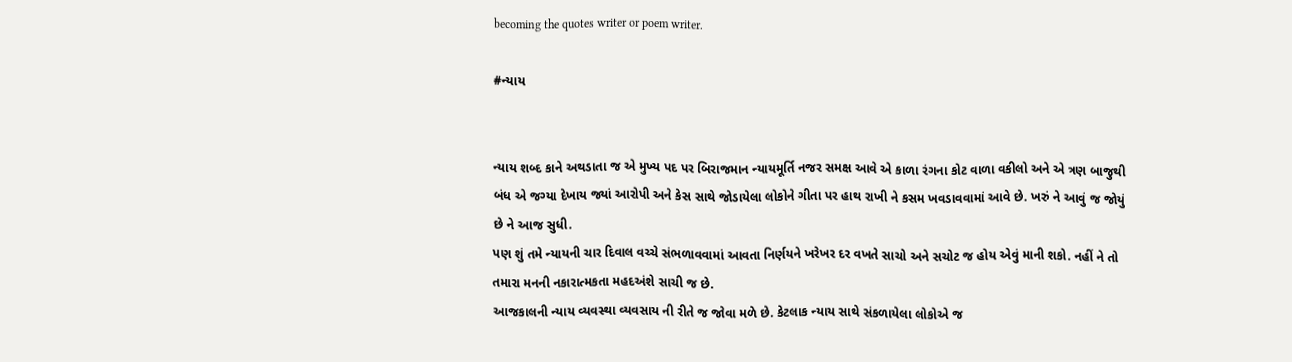becoming the quotes writer or poem writer.

#ન્યાય


ન્યાય શબ્દ કાને અથડાતા જ એ મુખ્ય પદ પર બિરાજમાન ન્યાયમૂર્તિ નજર સમક્ષ આવે એ કાળા રંગના કોટ વાળા વકીલો અને એ ત્રણ બાજુથી બંધ એ જગ્યા દેખાય જ્યાં આરોપી અને કેસ સાથે જોડાયેલા લોકોને ગીતા પર હાથ રાખી ને કસમ ખવડાવવામાં આવે છે. ખરું ને આવું જ જોયું છે ને આજ સુધી.
પણ શું તમે ન્યાયની ચાર દિવાલ વચ્ચે સંભળાવવામાં આવતા નિર્ણયને ખરેખર દર વખતે સાચો અને સચોટ જ હોય એવું માની શકો. નહીં ને તો તમારા મનની નકારાત્મકતા મહદઅંશે સાચી જ છે.
આજકાલની ન્યાય વ્યવસ્થા વ્યવસાય ની રીતે જ જોવા મળે છે. કેટલાક ન્યાય સાથે સંકળાયેલા લોકોએ જ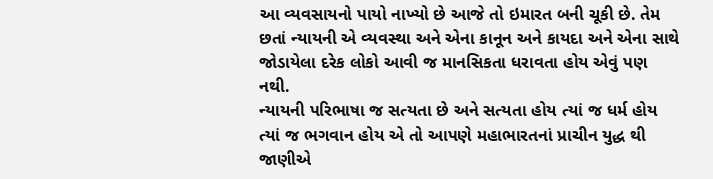આ વ્યવસાયનો પાયો નાખ્યો છે આજે તો ઇમારત બની ચૂકી છે. તેમ છતાં ન્યાયની એ વ્યવસ્થા અને એના કાનૂન અને કાયદા અને એના સાથે જોડાયેલા દરેક લોકો આવી જ માનસિકતા ધરાવતા હોય એવું પણ નથી.
ન્યાયની પરિભાષા જ સત્યતા છે અને સત્યતા હોય ત્યાં જ ધર્મ હોય ત્યાં જ ભગવાન હોય એ તો આપણે મહાભારતનાં પ્રાચીન યુદ્ધ થી જાણીએ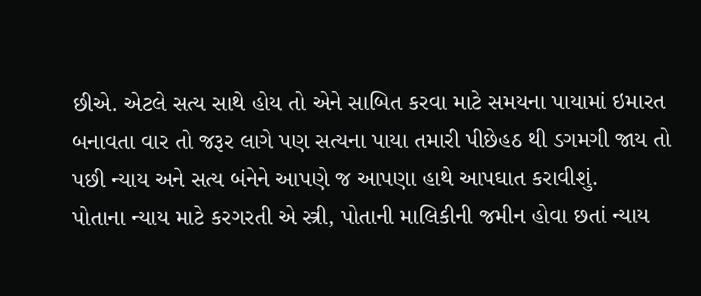છીએ. એટલે સત્ય સાથે હોય તો એને સાબિત કરવા માટે સમયના પાયામાં ઇમારત બનાવતા વાર તો જરૂર લાગે પણ સત્યના પાયા તમારી પીછેહઠ થી ડગમગી જાય તો પછી ન્યાય અને સત્ય બંનેને આપણે જ આપણા હાથે આપઘાત કરાવીશું.
પોતાના ન્યાય માટે કરગરતી એ સ્ત્રી, પોતાની માલિકીની જમીન હોવા છતાં ન્યાય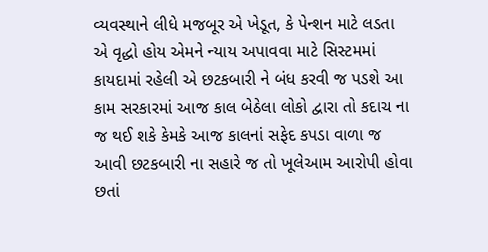વ્યવસ્થાને લીધે મજબૂર એ ખેડૂત, કે પેન્શન માટે લડતા એ વૃદ્ધો હોય એમને ન્યાય અપાવવા માટે સિસ્ટમમાં કાયદામાં રહેલી એ છટકબારી ને બંધ કરવી જ પડશે આ કામ સરકારમાં આજ કાલ બેઠેલા લોકો દ્વારા તો કદાચ ના જ થઈ શકે કેમકે આજ કાલનાં સફેદ કપડા વાળા જ આવી છટકબારી ના સહારે જ તો ખૂલેઆમ આરોપી હોવા છતાં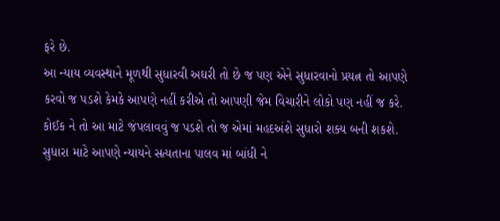ફરે છે.
આ ન્યાય વ્યવસ્થાને મૂળથી સુધારવી અઘરી તો છે જ પણ એને સુધારવાનો પ્રયત્ન તો આપણે કરવો જ પડશે કેમકે આપણે નહીં કરીએ તો આપણી જેમ વિચારીને લોકો પણ નહીં જ કરે. કોઈક ને તો આ માટે જંપલાવવું જ પડશે તો જ એમાં મહદઅંશે સુધારો શક્ય બની શકશે.
સુધારા માટે આપણે ન્યાયને સત્યતાના પાલવ માં બાંધી ને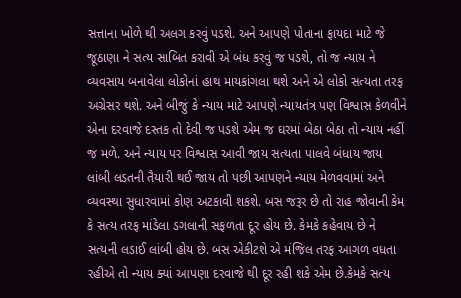સત્તાના ખોળે થી અલગ કરવું પડશે. અને આપણે પોતાના ફાયદા માટે જે જૂઠાણા ને સત્ય સાબિત કરાવી એ બંધ કરવું જ પડશે, તો જ ન્યાય ને વ્યવસાય બનાવેલા લોકોનાં હાથ માયકાંગલા થશે અને એ લોકો સત્યતા તરફ અગ્રેસર થશે. અને બીજું કે ન્યાય માટે આપણે ન્યાયતંત્ર પણ વિશ્વાસ કેળવીને એના દરવાજે દસ્તક તો દેવી જ પડશે એમ જ ઘરમાં બેઠા બેઠા તો ન્યાય નહીં જ મળે. અને ન્યાય પર વિશ્વાસ આવી જાય સત્યતા પાલવે બંધાય જાય લાંબી લડતની તૈયારી થઈ જાય તો પછી આપણને ન્યાય મેળવવામાં અને વ્યવસ્થા સુધારવામાં કોણ અટકાવી શકશે. બસ જરૂર છે તો રાહ જોવાની કેમ કે સત્ય તરફ માંડેલા ડગલાની સફળતા દૂર હોય છે. કેમકે કહેવાય છે ને સત્યની લડાઈ લાંબી હોય છે. બસ એકીટશે એ મંજિલ તરફ આગળ વધતા રહીએ તો ન્યાય ક્યાં આપણા દરવાજે થી દૂર રહી શકે એમ છે.કેમકે સત્ય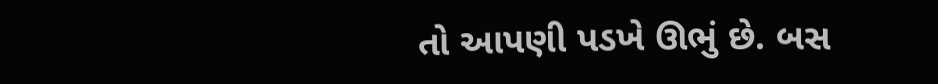તો આપણી પડખે ઊભું છે. બસ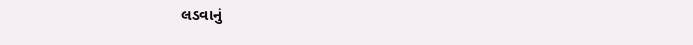લડવાનું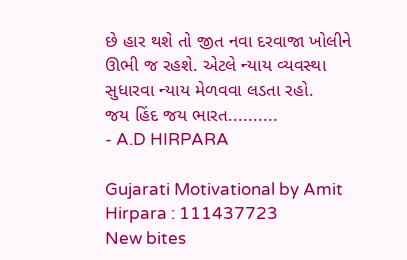છે હાર થશે તો જીત નવા દરવાજા ખોલીને ઊભી જ રહશે. એટલે ન્યાય વ્યવસ્થા સુધારવા ન્યાય મેળવવા લડતા રહો.
જય હિંદ જય ભારત..........
- A.D HIRPARA

Gujarati Motivational by Amit Hirpara : 111437723
New bites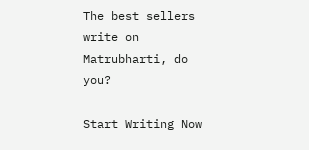The best sellers write on Matrubharti, do you?

Start Writing Now